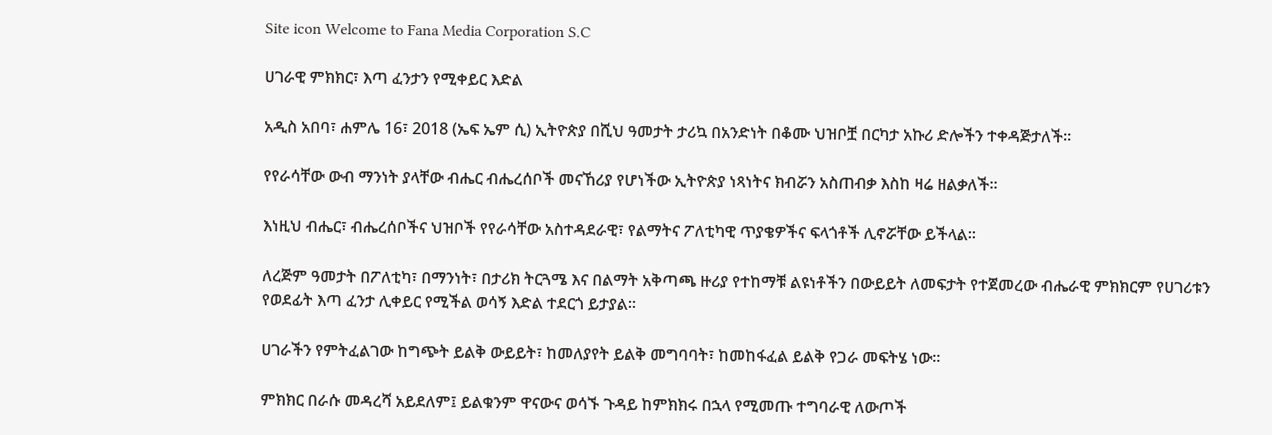Site icon Welcome to Fana Media Corporation S.C

ሀገራዊ ምክክር፣ እጣ ፈንታን የሚቀይር እድል

አዲስ አበባ፣ ሐምሌ 16፣ 2018 (ኤፍ ኤም ሲ) ኢትዮጵያ በሺህ ዓመታት ታሪኳ በአንድነት በቆሙ ህዝቦቿ በርካታ አኩሪ ድሎችን ተቀዳጅታለች፡፡

የየራሳቸው ውብ ማንነት ያላቸው ብሔር ብሔረሰቦች መናኸሪያ የሆነችው ኢትዮጵያ ነጻነትና ክብሯን አስጠብቃ እስከ ዛሬ ዘልቃለች፡፡

እነዚህ ብሔር፣ ብሔረሰቦችና ህዝቦች የየራሳቸው አስተዳደራዊ፣ የልማትና ፖለቲካዊ ጥያቄዎችና ፍላጎቶች ሊኖሯቸው ይችላል፡፡

ለረጅም ዓመታት በፖለቲካ፣ በማንነት፣ በታሪክ ትርጓሜ እና በልማት አቅጣጫ ዙሪያ የተከማቹ ልዩነቶችን በውይይት ለመፍታት የተጀመረው ብሔራዊ ምክክርም የሀገሪቱን የወደፊት እጣ ፈንታ ሊቀይር የሚችል ወሳኝ እድል ተደርጎ ይታያል።

ሀገራችን የምትፈልገው ከግጭት ይልቅ ውይይት፣ ከመለያየት ይልቅ መግባባት፣ ከመከፋፈል ይልቅ የጋራ መፍትሄ ነው።

ምክክር በራሱ መዳረሻ አይደለም፤ ይልቁንም ዋናውና ወሳኙ ጉዳይ ከምክክሩ በኋላ የሚመጡ ተግባራዊ ለውጦች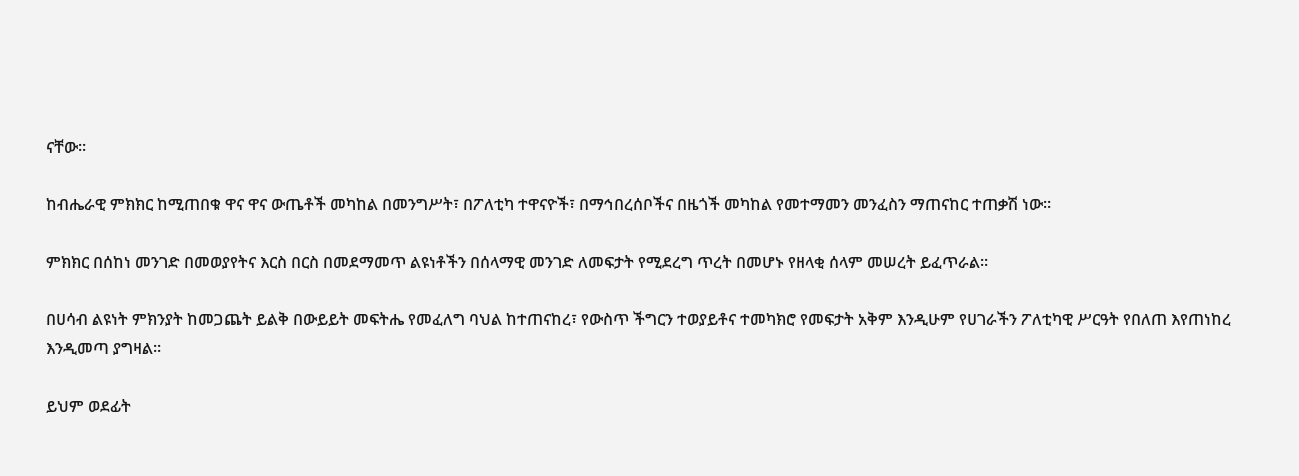ናቸው።

ከብሔራዊ ምክክር ከሚጠበቁ ዋና ዋና ውጤቶች መካከል በመንግሥት፣ በፖለቲካ ተዋናዮች፣ በማኅበረሰቦችና በዜጎች መካከል የመተማመን መንፈስን ማጠናከር ተጠቃሽ ነው።

ምክክር በሰከነ መንገድ በመወያየትና እርስ በርስ በመደማመጥ ልዩነቶችን በሰላማዊ መንገድ ለመፍታት የሚደረግ ጥረት በመሆኑ የዘላቂ ሰላም መሠረት ይፈጥራል።

በሀሳብ ልዩነት ምክንያት ከመጋጨት ይልቅ በውይይት መፍትሔ የመፈለግ ባህል ከተጠናከረ፣ የውስጥ ችግርን ተወያይቶና ተመካክሮ የመፍታት አቅም እንዲሁም የሀገራችን ፖለቲካዊ ሥርዓት የበለጠ እየጠነከረ እንዲመጣ ያግዛል፡፡

ይህም ወደፊት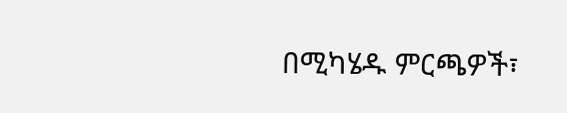በሚካሄዱ ምርጫዎች፣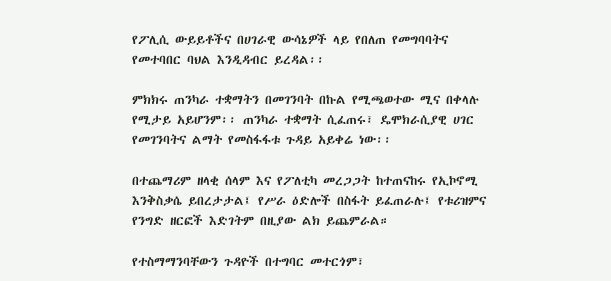የፖሊሲ ውይይቶችና በሀገራዊ ውሳኔዎች ላይ የበለጠ የመግባባትና የመተባበር ባህል እንዲዳብር ይረዳል፡፡

ምክክሩ ጠንካራ ተቋማትን በመገንባት በኩል የሚጫወተው ሚና በቀላሉ የሚታይ አይሆንም፡፡ ጠንካራ ተቋማት ሲፈጠሩ፣ ዴሞክራሲያዊ ሀገር የመገንባትና ልማት የመስፋፋቱ ጉዳይ አይቀሬ ነው፡፡

በተጨማሪም ዘላቂ ሰላም እና የፖለቲካ መረጋጋት ከተጠናከሩ የኢኮኖሚ እንቅስቃሴ ይበረታታል፤ የሥራ ዕድሎች በስፋት ይፈጠራሉ፤ የቱሪዝምና የንግድ ዘርፎች እድገትም በዚያው ልክ ይጨምራል።

የተስማማንባቸውን ጉዳዮች በተግባር መተርጎም፣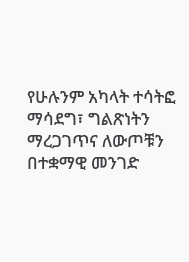የሁሉንም አካላት ተሳትፎ ማሳደግ፣ ግልጽነትን ማረጋገጥና ለውጦቹን በተቋማዊ መንገድ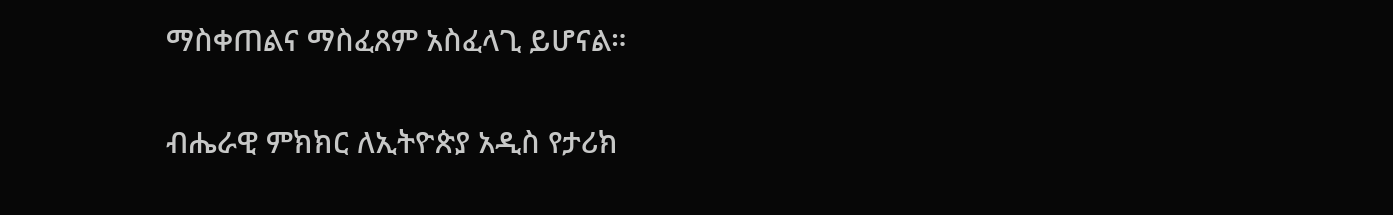ማስቀጠልና ማስፈጸም አስፈላጊ ይሆናል።

ብሔራዊ ምክክር ለኢትዮጵያ አዲስ የታሪክ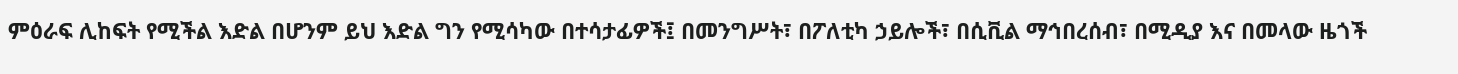ምዕራፍ ሊከፍት የሚችል እድል በሆንም ይህ እድል ግን የሚሳካው በተሳታፊዎች፤ በመንግሥት፣ በፖለቲካ ኃይሎች፣ በሲቪል ማኅበረሰብ፣ በሚዲያ እና በመላው ዜጎች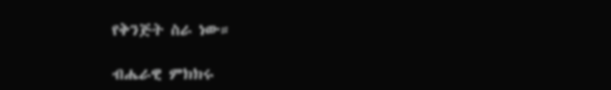የቅንጅት ስራ ነው።

ብሔራዊ ምክክሩ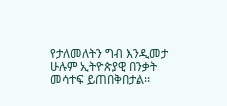የታለመለትን ግብ እንዲመታ ሁሉም ኢትዮጵያዊ በንቃት መሳተፍ ይጠበቅበታል፡፡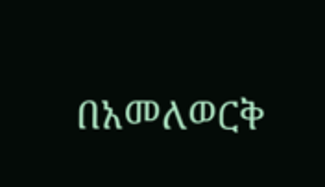በአመለወርቅ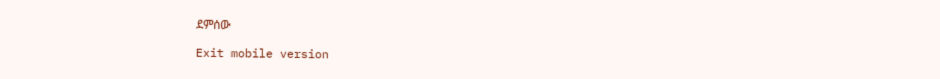ደምሰው

Exit mobile version